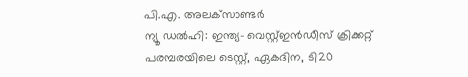പി.എ. അലക്‌സാണ്ടര്‍
ന്യൂ ഡല്‍ഹി: ഇന്ത്യ- വെസ്റ്റ്ഇന്‍ഡീസ് ക്രിക്കറ്റ് പരമ്പരയിലെ ടെസ്റ്റ്, ഏകദിന, ടി20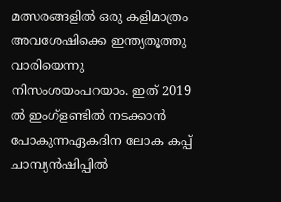മത്സരങ്ങളില്‍ ഒരു കളിമാത്രം അവശേഷിക്കെ ഇന്ത്യതൂത്തു വാരിയെന്നു നിസംശയംപറയാം. ഇത് 2019 ല്‍ ഇംഗ്‌ളണ്ടില്‍ നടക്കാന്‍ പോകുന്നഏകദിന ലോക കപ്പ് ചാമ്പ്യന്‍ഷിപ്പില്‍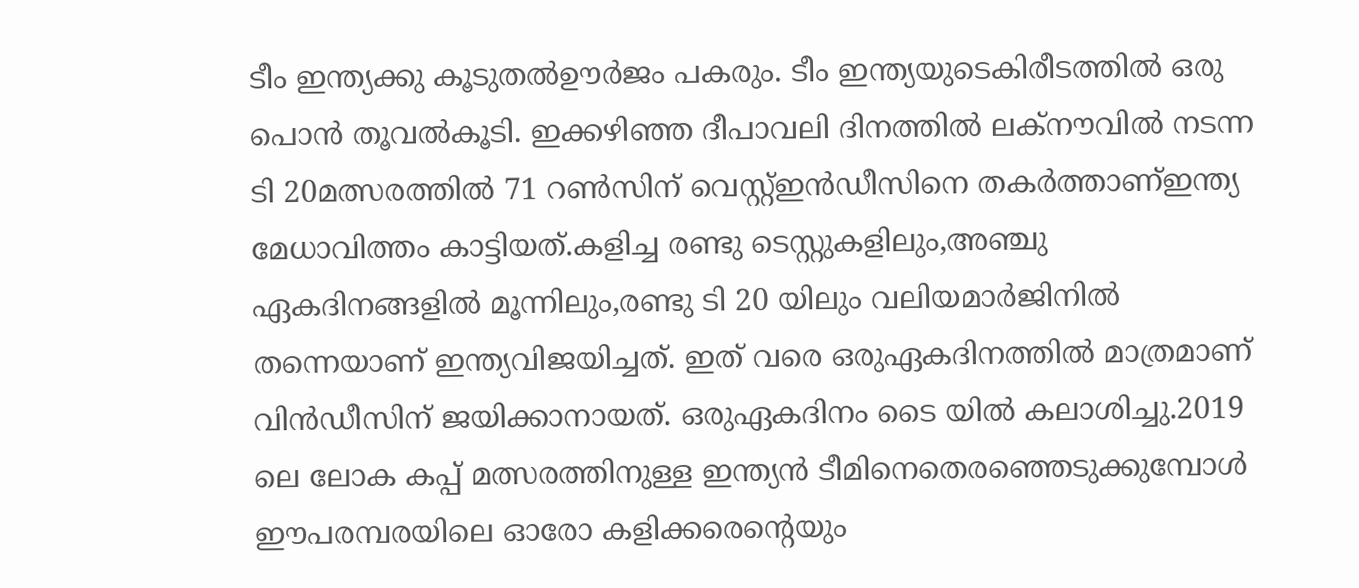ടീം ഇന്ത്യക്കു കൂടുതല്‍ഊര്‍ജം പകരും. ടീം ഇന്ത്യയുടെകിരീടത്തില്‍ ഒരു പൊന്‍ തൂവല്‍കൂടി. ഇക്കഴിഞ്ഞ ദീപാവലി ദിനത്തില്‍ ലക്‌നൗവില്‍ നടന്ന ടി 20മത്സരത്തില്‍ 71 റണ്‍സിന് വെസ്റ്റ്ഇന്‍ഡീസിനെ തകര്‍ത്താണ്ഇന്ത്യ മേധാവിത്തം കാട്ടിയത്.കളിച്ച രണ്ടു ടെസ്റ്റുകളിലും,അഞ്ചു ഏകദിനങ്ങളില്‍ മൂന്നിലും,രണ്ടു ടി 20 യിലും വലിയമാര്‍ജിനില്‍ തന്നെയാണ് ഇന്ത്യവിജയിച്ചത്. ഇത് വരെ ഒരുഏകദിനത്തില്‍ മാത്രമാണ് വിന്‍ഡീസിന് ജയിക്കാനായത്. ഒരുഏകദിനം ടൈ യില്‍ കലാശിച്ചു.2019 ലെ ലോക കപ്പ് മത്സരത്തിനുള്ള ഇന്ത്യന്‍ ടീമിനെതെരഞ്ഞെടുക്കുമ്പോള്‍ ഈപരമ്പരയിലെ ഓരോ കളിക്കരെന്റെയും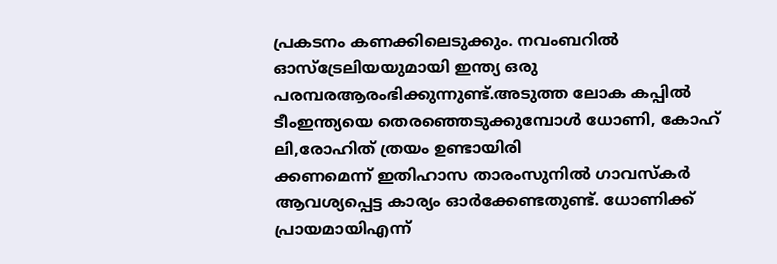പ്രകടനം കണക്കിലെടുക്കും. നവംബറില്‍ ഓസ്‌ട്രേലിയയുമായി ഇന്ത്യ ഒരു പരമ്പരആരംഭിക്കുന്നുണ്ട്.അടുത്ത ലോക കപ്പില്‍ ടീംഇന്ത്യയെ തെരഞ്ഞെടുക്കുമ്പോള്‍ ധോണി, കോഹ് ലി,രോഹിത് ത്രയം ഉണ്ടായിരി
ക്കണമെന്ന് ഇതിഹാസ താരംസുനില്‍ ഗാവസ്‌കര്‍ ആവശ്യപ്പെട്ട കാര്യം ഓര്‍ക്കേണ്ടതുണ്ട്. ധോണിക്ക് പ്രായമായിഎന്ന്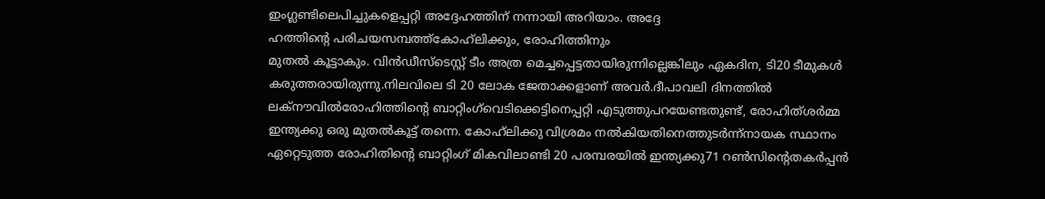ഇംഗ്ലണ്ടിലെപിച്ചുകളെപ്പറ്റി അദ്ദേഹത്തിന് നന്നായി അറിയാം. അദ്ദേ
ഹത്തിന്റെ പരിചയസമ്പത്ത്‌കോഹ്‌ലിക്കും, രോഹിത്തിനും
മുതല്‍ കൂട്ടാകും. വിന്‍ഡീസ്‌ടെസ്റ്റ് ടീം അത്ര മെച്ചപ്പെട്ടതായിരുന്നില്ലെങ്കിലും ഏകദിന, ടി20 ടീമുകള്‍ കരുത്തരായിരുന്നു.നിലവിലെ ടി 20 ലോക ജേതാക്കളാണ് അവര്‍.ദീപാവലി ദിനത്തില്‍ ലക്‌നൗവില്‍രോഹിത്തിന്റെ ബാറ്റിംഗ്‌വെടിക്കെട്ടിനെപ്പറ്റി എടുത്തുപറയേണ്ടതുണ്ട്, രോഹിത്ശര്‍മ്മ ഇന്ത്യക്കു ഒരു മുതല്‍കൂട്ട് തന്നെ. കോഹ്‌ലിക്കു വിശ്രമം നല്‍കിയതിനെത്തുടര്‍ന്ന്‌നായക സ്ഥാനം ഏറ്റെടുത്ത രോഹിതിന്റെ ബാറ്റിംഗ് മികവിലാണ്ടി 20 പരമ്പരയില്‍ ഇന്ത്യക്കു71 റണ്‍സിന്റെതകര്‍പ്പന്‍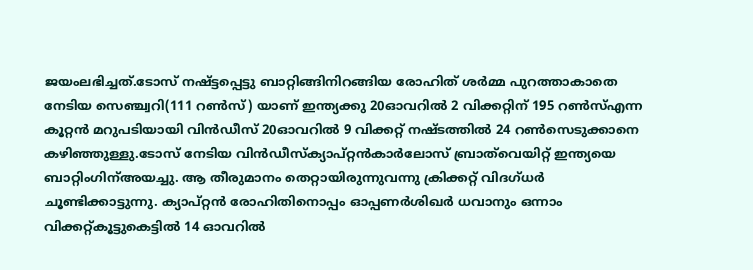ജയംലഭിച്ചത്.ടോസ് നഷ്ട്ടപ്പെട്ടു ബാറ്റിങ്ങിനിറങ്ങിയ രോഹിത് ശര്‍മ്മ പുറത്താകാതെ നേടിയ സെഞ്ച്വറി(111 റണ്‍സ്) യാണ് ഇന്ത്യക്കു 20ഓവറില്‍ 2 വിക്കറ്റിന് 195 റണ്‍സ്എന്ന കൂറ്റന്‍ മറുപടിയായി വിന്‍ഡീസ് 20ഓവറില്‍ 9 വിക്കറ്റ് നഷ്ടത്തില്‍ 24 റണ്‍സെടുക്കാനെ കഴിഞ്ഞുള്ളു.ടോസ് നേടിയ വിന്‍ഡീസ്‌ക്യാപ്റ്റന്‍കാര്‍ലോസ് ബ്രാത്‌വെയിറ്റ് ഇന്ത്യയെ ബാറ്റിംഗിന്അയച്ചു. ആ തീരുമാനം തെറ്റായിരുന്നുവന്നു ക്രിക്കറ്റ് വിദഗ്ധര്‍ ചൂണ്ടിക്കാട്ടുന്നു. ക്യാപ്റ്റന്‍ രോഹിതിനൊപ്പം ഓപ്പണര്‍ശിഖര്‍ ധവാനും ഒന്നാം വിക്കറ്റ്കൂട്ടുകെട്ടില്‍ 14 ഓവറില്‍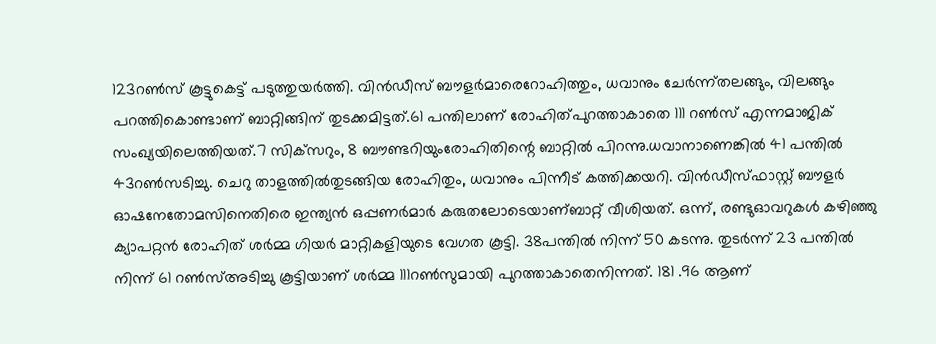123റണ്‍സ് കൂട്ടുകെട്ട് പടുത്തുയര്‍ത്തി. വിന്‍ഡീസ് ബൗളര്‍മാരെറോഹിത്തും, ധവാനും ചേര്‍ന്ന്തലങ്ങും, വിലങ്ങും പറത്തികൊണ്ടാണ് ബാറ്റിങ്ങിന് തുടക്കമിട്ടത്.61 പന്തിലാണ് രോഹിത്പുറത്താകാതെ 111 റണ്‍സ് എന്നമാജിക് സംഖ്യയിലെത്തിയത്.7 സിക്‌സറും, 8 ബൗണ്ടറിയുംരോഹിതിന്റെ ബാറ്റില്‍ പിറന്നു.ധവാനാണെങ്കില്‍ 41 പന്തില്‍ 43റണ്‍സടിച്ചു. ചെറു താളത്തില്‍തുടങ്ങിയ രോഹിതും, ധവാനും പിന്നീട് കത്തിക്കയറി. വിന്‍ഡീസ്ഫാസ്റ്റ് ബൗളര്‍ ഓഷനേതോമസിനെതിരെ ഇന്ത്യന്‍ ഒപ്പണര്‍മാര്‍ കരുതലോടെയാണ്ബാറ്റ് വീശിയത്. ഒന്ന്, രണ്ടുഓവറുകള്‍ കഴിഞ്ഞു ക്യാപറ്റന്‍ രോഹിത് ശര്‍മ്മ ഗിയര്‍ മാറ്റികളിയുടെ വേഗത കൂട്ടി. 38പന്തില്‍ നിന്ന് 50 കടന്നു. തുടര്‍ന്ന് 23 പന്തില്‍ നിന്ന് 61 റണ്‍സ്അടിച്ചു കൂട്ടിയാണ് ശര്‍മ്മ 111റണ്‍സുമായി പുറത്താകാതെനിന്നത്. 181 .96 ആണ്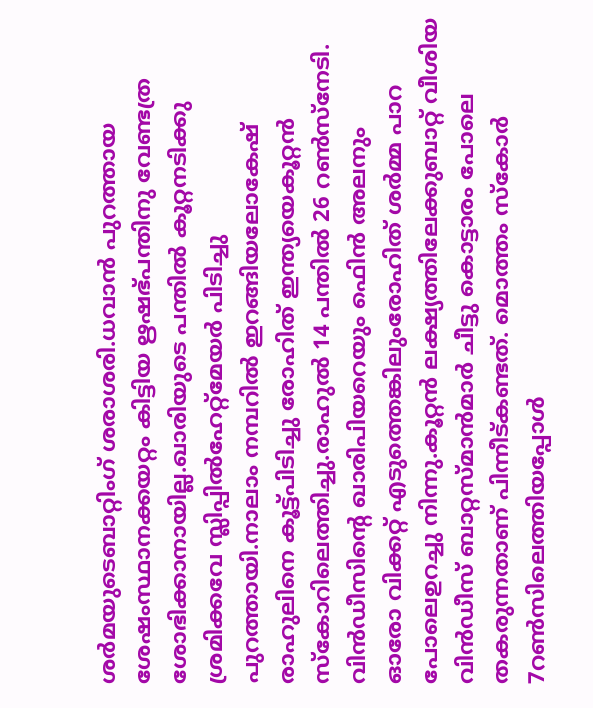ശര്‍മയുടെബാറ്റിംഗ് ശരാശരി.ധവാന്‍ പുറത്തായ ശേഷംസ്ഥാനക്കയറ്റം കിട്ടിയ ഋഷഭ്പന്തിനു വേണ്ടത്ര ശോഭിക്കാനായില്ല.ഖാരിയുടെ പന്തില്‍ കൂറ്റനടിക്കു ശ്രമിക്കവേ സ്ലിപ്പില്‍ഹേറ്റ്‌മേയര്‍ പിടിച്ചു പുറത്തായി.നാലാം നമ്പറില്‍ ഇറങ്ങിയലോകേഷ് രാഹുലിനെ കൂട്ട്പിടിച്ചു രോഹിത് ഇന്ത്യയെകൂറ്റന്‍ സ്‌കോറിലെത്തിച്ചു.രാഹുല്‍ 14 പന്തില്‍ 26 റണ്‍സ്‌നേടി. വിന്‍ഡീസിന്റെ ഖാരിപിയറെയും ഫെിന്‍ അലനും
ഓരോ വിക്കറ്റ് എടുത്തെങ്കിലുംരോഹിത് ശര്‍മ്മ പാറ പോലെഉറച്ചു നിന്നു.കൂറ്റന്‍ ലക്ഷ്യത്തിലേക്കുബാറ്റ് വീശിയ വിന്‍ഡീസ് ബാറ്റസ്മാന്‍മാര്‍ ചീട്ടു കൊട്ടാരം പോലെ തകരുന്നതാണ് പിന്നീട്കണ്ടത്. മൊത്തം സ്‌കോര്‍ 7റണ്‍സിലെത്തിയപ്പോള്‍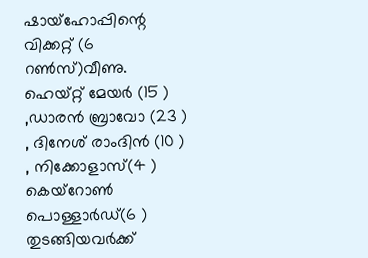ഷായ്‌ഹോപ്പിന്റെ വിക്കറ്റ് (6 റണ്‍സ്)വീണു. ഹെയ്റ്റ് മേയര്‍ (15 ) ,ഡാരന്‍ ബ്രാവോ (23 ) , ദിനേശ് രാംദിന്‍ (10 ) , നിക്കോളാസ്(4 ) കെയ്‌റോണ്‍ പൊള്ളാര്‍ഡ്(6 ) തുടങ്ങിയവര്‍ക്ക്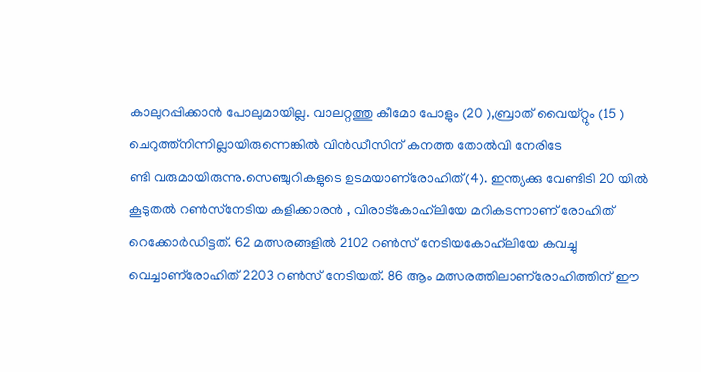കാലുറപ്പിക്കാന്‍ പോലുമായില്ല. വാലറ്റത്തു കീമോ പോളും (20 ),ബ്രാത് വൈയ്റ്റും (15 ) ചെറുത്ത്‌നിന്നില്ലായിരുന്നെങ്കില്‍ വിന്‍ഡീസിന് കനത്ത തോല്‍വി നേരിടേ
ണ്ടി വരുമായിരുന്നു.സെഞ്ചുറികളുടെ ഉടമയാണ്‌രോഹിത്(4). ഇന്ത്യക്കു വേണ്ടിടി 20 യില്‍ കൂടുതല്‍ റണ്‍സ്‌നേടിയ കളിക്കാരന്‍ , വിരാട്‌കോഹ്‌ലിയേ മറികടന്നാണ് രോഹിത് റെക്കോര്‍ഡിട്ടത്. 62 മത്സരങ്ങളില്‍ 2102 റണ്‍സ് നേടിയകോഹ്‌ലിയേ കവച്ചു വെച്ചാണ്‌രോഹിത് 2203 റണ്‍സ് നേടിയത്. 86 ആം മത്സരത്തിലാണ്‌രോഹിത്തിന് ഈ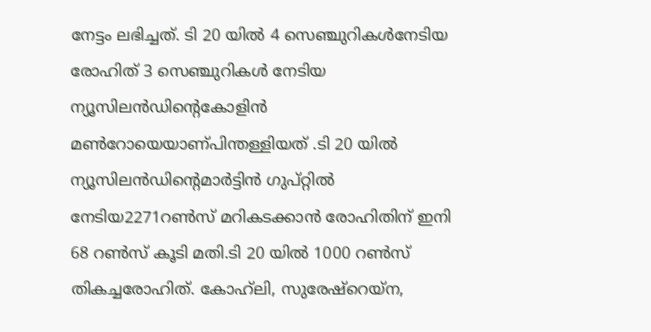നേട്ടം ലഭിച്ചത്. ടി 20 യില്‍ 4 സെഞ്ചുറികള്‍നേടിയ രോഹിത് 3 സെഞ്ചുറികള്‍ നേടിയ ന്യൂസിലന്‍ഡിന്റെകോളിന്‍ മണ്‍റോയെയാണ്പിന്തള്ളിയത് .ടി 20 യില്‍ ന്യൂസിലന്‍ഡിന്റെമാര്‍ട്ടിന്‍ ഗുപ്റ്റില്‍ നേടിയ2271റണ്‍സ് മറികടക്കാന്‍ രോഹിതിന് ഇനി 68 റണ്‍സ് കൂടി മതി.ടി 20 യില്‍ 1000 റണ്‍സ് തികച്ചരോഹിത്. കോഹ്‌ലി, സുരേഷ്‌റെയ്‌ന,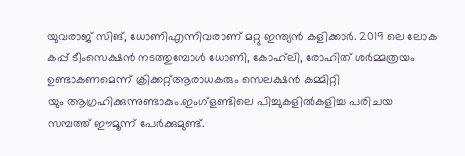യുവരാജ് സിങ്, ധോണിഎന്നിവരാണ് മറ്റു ഇന്ത്യന്‍ കളിക്കാര്‍. 2019 ലെ ലോക കപ്പ് ടീംസെക്ഷന്‍ നടത്തുമ്പോള്‍ ധോണി, കോഹ്‌ലി, രോഹിത് ശര്‍മ്മത്രയം ഉണ്ടാകണമെന്ന് ക്രിക്കറ്റ്ആരാധകരും സെലക്ഷന്‍ കമ്മിറ്റി
യും ആഗ്രഹിക്കുന്നുണ്ടാകും.ഇംഗ്‌ളണ്ടിലെ പിച്ചുകളില്‍കളിച്ച പരിചയ സമ്പത്ത് ഈമൂന്ന് പേര്‍ക്കുമുണ്ട്.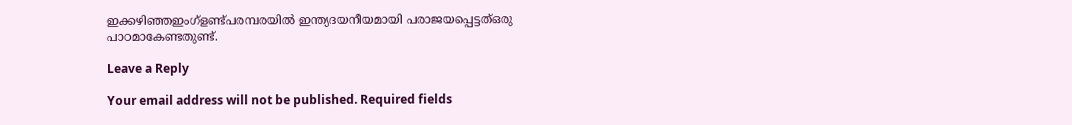ഇക്കഴിഞ്ഞഇംഗ്‌ളണ്ട്പരമ്പരയില്‍ ഇന്ത്യദയനീയമായി പരാജയപ്പെട്ടത്ഒരു പാഠമാകേണ്ടതുണ്ട്.

Leave a Reply

Your email address will not be published. Required fields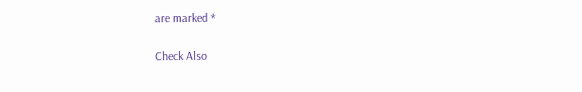are marked *

Check Also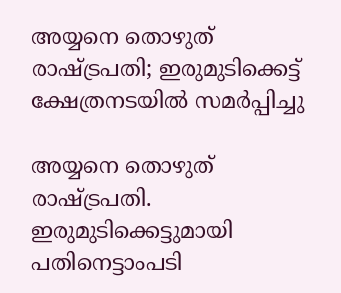അയ്യനെ തൊഴുത് രാഷ്ട്രപതി; ഇരുമുടിക്കെട്ട് ക്ഷേത്രനടയില്‍ സമര്‍പ്പിച്ചു

അയ്യനെ തൊഴുത് രാഷ്ട്രപതി. ഇരുമുടിക്കെട്ടുമായി പതിനെട്ടാംപടി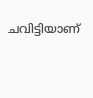ചവിട്ടിയാണ്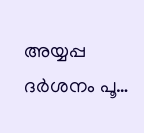അയ്യപ്പ ദര്‍ശനം പൂ…